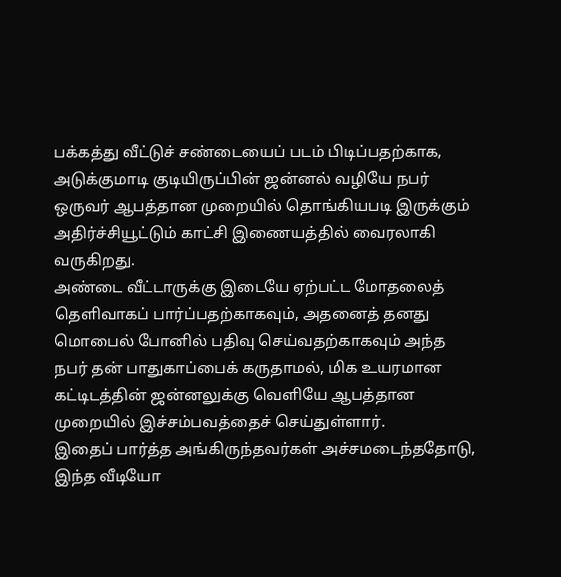பக்கத்து வீட்டுச் சண்டையைப் படம் பிடிப்பதற்காக, அடுக்குமாடி குடியிருப்பின் ஜன்னல் வழியே நபர் ஒருவர் ஆபத்தான முறையில் தொங்கியபடி இருக்கும் அதிர்ச்சியூட்டும் காட்சி இணையத்தில் வைரலாகி வருகிறது.
அண்டை வீட்டாருக்கு இடையே ஏற்பட்ட மோதலைத் தெளிவாகப் பார்ப்பதற்காகவும், அதனைத் தனது மொபைல் போனில் பதிவு செய்வதற்காகவும் அந்த நபர் தன் பாதுகாப்பைக் கருதாமல், மிக உயரமான கட்டிடத்தின் ஜன்னலுக்கு வெளியே ஆபத்தான முறையில் இச்சம்பவத்தைச் செய்துள்ளார்.
இதைப் பார்த்த அங்கிருந்தவர்கள் அச்சமடைந்ததோடு, இந்த வீடியோ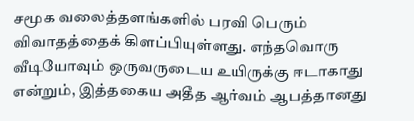சமூக வலைத்தளங்களில் பரவி பெரும் விவாதத்தைக் கிளப்பியுள்ளது. எந்தவொரு வீடியோவும் ஒருவருடைய உயிருக்கு ஈடாகாது என்றும், இத்தகைய அதீத ஆர்வம் ஆபத்தானது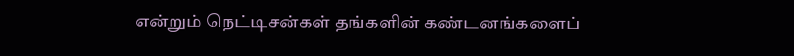என்றும் நெட்டிசன்கள் தங்களின் கண்டனங்களைப்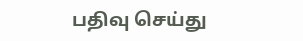பதிவு செய்து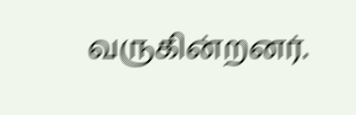வருகின்றனர்.